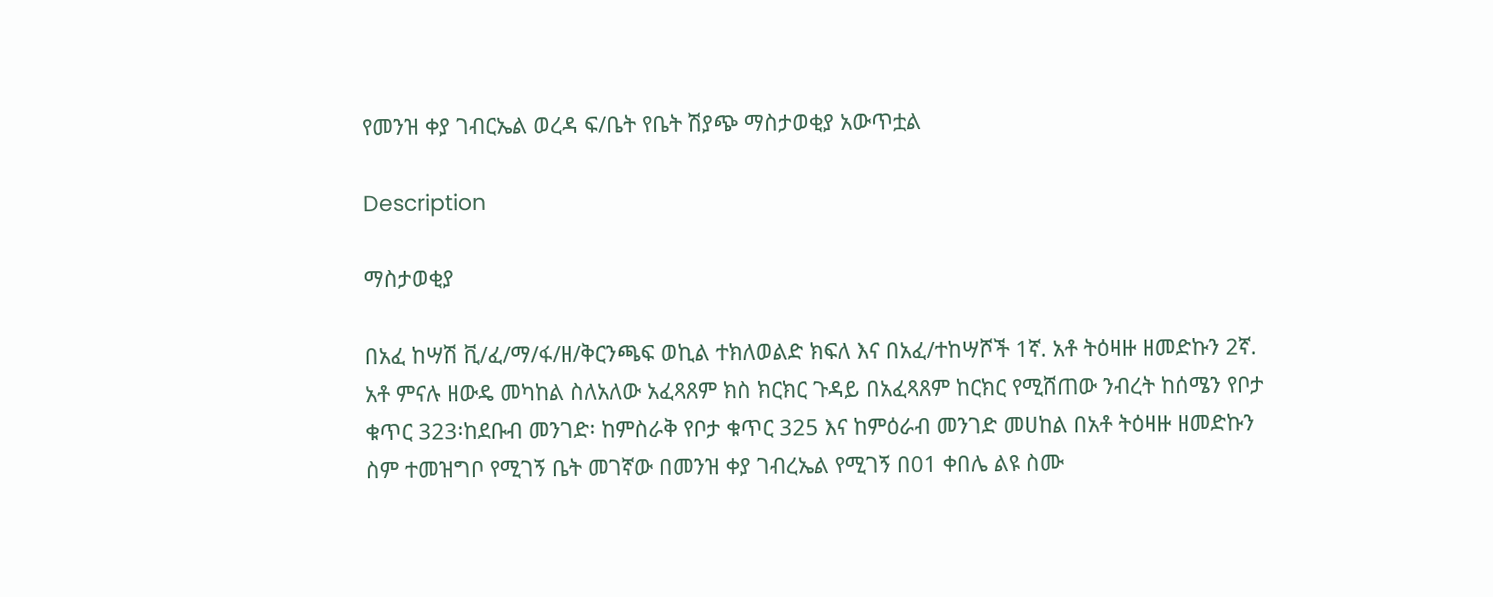የመንዝ ቀያ ገብርኤል ወረዳ ፍ/ቤት የቤት ሽያጭ ማስታወቂያ አውጥቷል

Description

ማስታወቂያ

በአፈ ከሣሽ ቪ/ፈ/ማ/ፋ/ዘ/ቅርንጫፍ ወኪል ተክለወልድ ክፍለ እና በአፈ/ተከሣሾች 1ኛ. አቶ ትዕዛዙ ዘመድኩን 2ኛ. አቶ ምናሉ ዘውዴ መካከል ስለአለው አፈጻጸም ክስ ክርክር ጉዳይ በአፈጻጸም ከርክር የሚሸጠው ንብረት ከሰሜን የቦታ ቁጥር 323፡ከደቡብ መንገድ፡ ከምስራቅ የቦታ ቁጥር 325 እና ከምዕራብ መንገድ መሀከል በአቶ ትዕዛዙ ዘመድኩን ስም ተመዝግቦ የሚገኝ ቤት መገኛው በመንዝ ቀያ ገብረኤል የሚገኝ በ01 ቀበሌ ልዩ ስሙ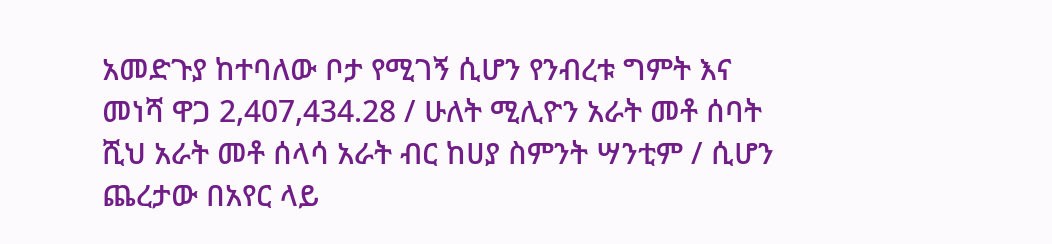አመድጉያ ከተባለው ቦታ የሚገኝ ሲሆን የንብረቱ ግምት እና መነሻ ዋጋ 2,407,434.28 / ሁለት ሚሊዮን አራት መቶ ሰባት ሺህ አራት መቶ ሰላሳ አራት ብር ከሀያ ስምንት ሣንቲም / ሲሆን ጨረታው በአየር ላይ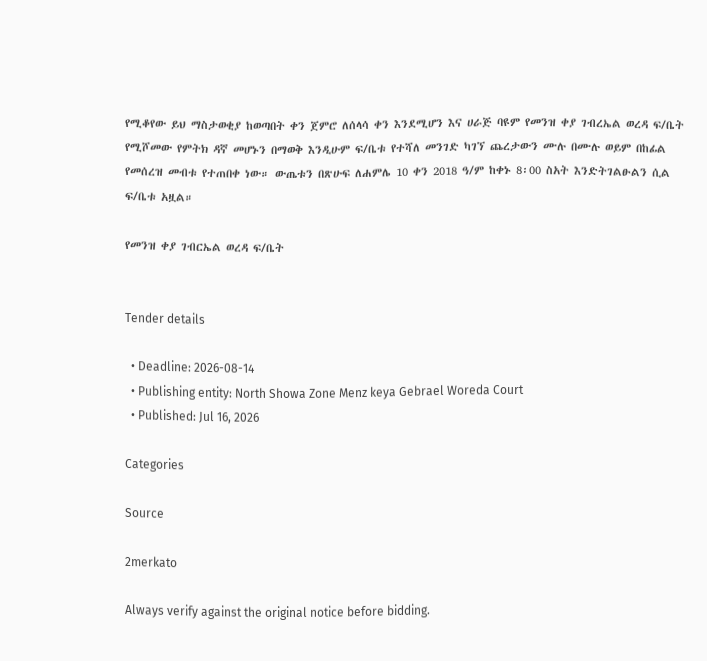የሚቆየው ይህ ማስታወቂያ ከወጣበት ቀን ጀምሮ ለሰላሳ ቀን እንደሚሆን እና ሀራጅ ባዩም የመንዝ ቀያ ገብረኤል ወረዳ ፍ/ቤት የሚሾመው የምትክ ዳኛ መሆኑን በማወቅ እንዲሁም ፍ/ቤቱ የተሻለ መንገድ ካገኘ ጨረታውን ሙሉ በሙሉ ወይም በከፊል የመሰረዝ መብቱ የተጠበቀ ነው። ውጤቱን በጽሁፍ ለሐምሌ 10 ቀን 2018 ዓ/ም ከቀኑ 8፡00 ስአት እንድትገልፁልን ሲል ፍ/ቤቱ አዟል።

የመንዝ ቀያ ገብርኤል ወረዳ ፍ/ቤት


Tender details

  • Deadline: 2026-08-14
  • Publishing entity: North Showa Zone Menz keya Gebrael Woreda Court
  • Published: Jul 16, 2026

Categories

Source

2merkato

Always verify against the original notice before bidding.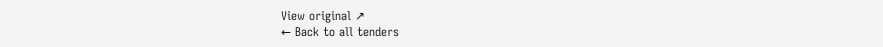View original ↗
← Back to all tenders